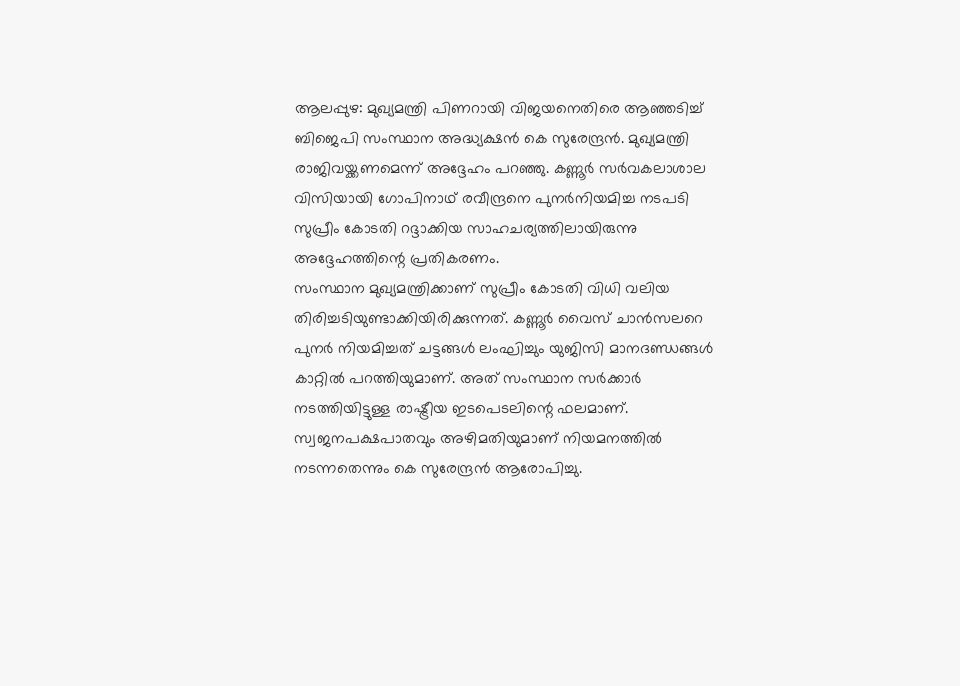ആലപ്പുഴ: മുഖ്യമന്ത്രി പിണറായി വിജയനെതിരെ ആഞ്ഞടിച്ച് ബിജെപി സംസ്ഥാന അദ്ധ്യക്ഷൻ കെ സുരേന്ദ്രൻ. മുഖ്യമന്ത്രി രാജിവയ്ക്കണമെന്ന് അദ്ദേഹം പറഞ്ഞു. കണ്ണൂർ സർവകലാശാല വിസിയായി ഗോപിനാഥ് രവീന്ദ്രനെ പുനർനിയമിച്ച നടപടി സുപ്രീം കോടതി റദ്ദാക്കിയ സാഹചര്യത്തിലായിരുന്നു അദ്ദേഹത്തിന്റെ പ്രതികരണം.
സംസ്ഥാന മുഖ്യമന്ത്രിക്കാണ് സുപ്രീം കോടതി വിധി വലിയ തിരിച്ചടിയുണ്ടാക്കിയിരിക്കുന്നത്. കണ്ണൂർ വൈസ് ചാൻസലറെ പുനർ നിയമിച്ചത് ചട്ടങ്ങൾ ലംഘിച്ചും യുജിസി മാനദണ്ഡങ്ങൾ കാറ്റിൽ പറത്തിയുമാണ്. അത് സംസ്ഥാന സർക്കാർ നടത്തിയിട്ടുള്ള രാഷ്ട്രീയ ഇടപെടലിന്റെ ഫലമാണ്. സ്വജനപക്ഷപാതവും അഴിമതിയുമാണ് നിയമനത്തിൽ നടന്നതെന്നും കെ സുരേന്ദ്രൻ ആരോപിച്ചു.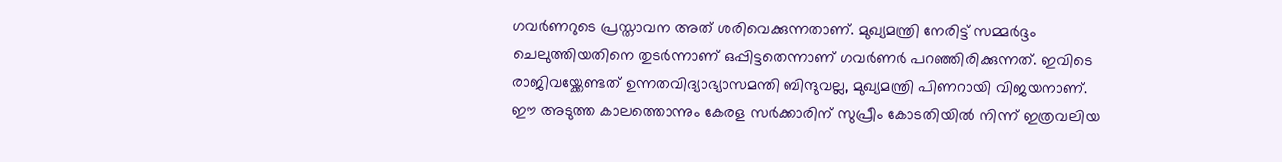ഗവർണറുടെ പ്രസ്താവന അത് ശരിവെക്കുന്നതാണ്. മുഖ്യമന്ത്രി നേരിട്ട് സമ്മർദ്ദം ചെലുത്തിയതിനെ തുടർന്നാണ് ഒപ്പിട്ടതെന്നാണ് ഗവർണർ പറഞ്ഞിരിക്കുന്നത്. ഇവിടെ രാജിവയ്ക്കേണ്ടത് ഉന്നതവിദ്യാഭ്യാസമന്തി ബിന്ദുവല്ല, മുഖ്യമന്ത്രി പിണറായി വിജയനാണ്. ഈ അടുത്ത കാലത്തൊന്നും കേരള സർക്കാരിന് സുപ്രീം കോടതിയിൽ നിന്ന് ഇത്രവലിയ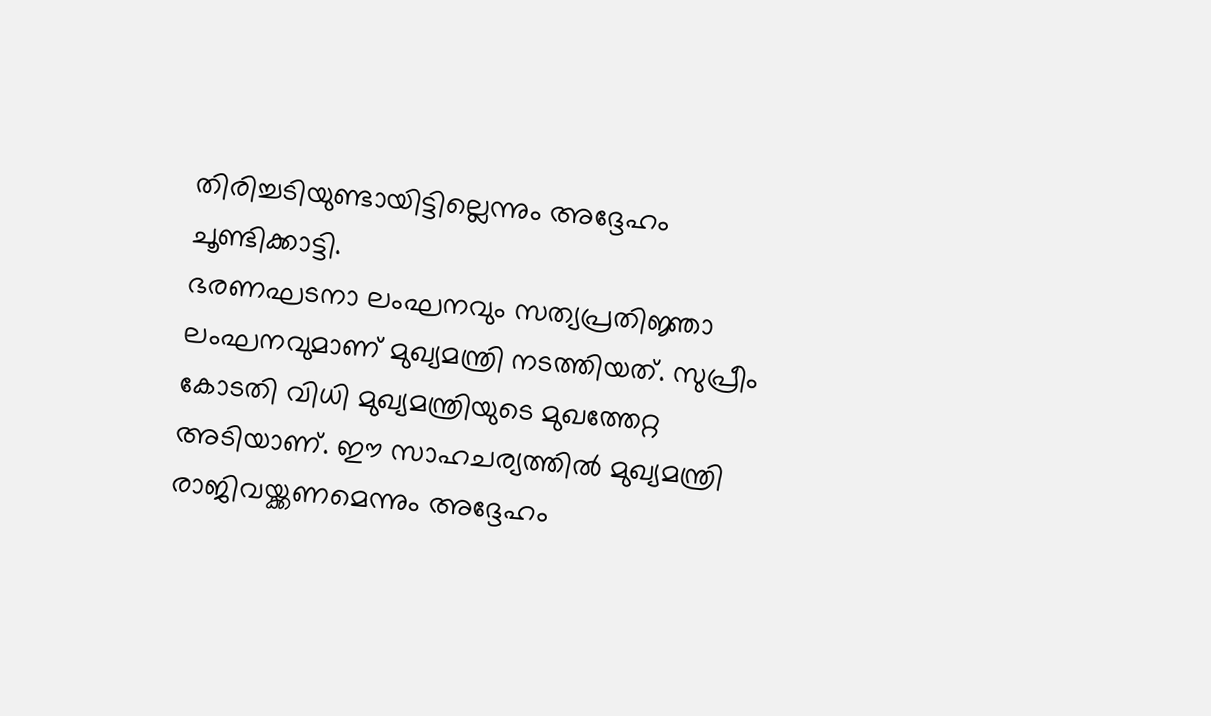തിരിച്ചടിയുണ്ടായിട്ടില്ലെന്നും അദ്ദേഹം ചൂണ്ടിക്കാട്ടി.
ഭരണഘടനാ ലംഘനവും സത്യപ്രതിജ്ഞാ ലംഘനവുമാണ് മുഖ്യമന്ത്രി നടത്തിയത്. സുപ്രീം കോടതി വിധി മുഖ്യമന്ത്രിയുടെ മുഖത്തേറ്റ അടിയാണ്. ഈ സാഹചര്യത്തിൽ മുഖ്യമന്ത്രി രാജിവയ്ക്കണമെന്നും അദ്ദേഹം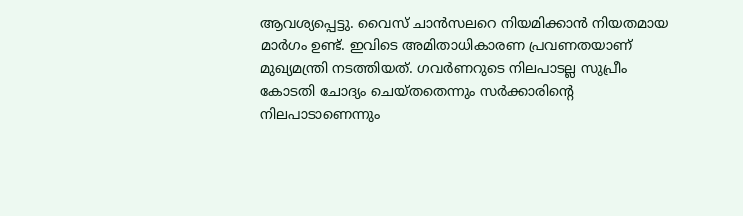ആവശ്യപ്പെട്ടു. വൈസ് ചാൻസലറെ നിയമിക്കാൻ നിയതമായ മാർഗം ഉണ്ട്. ഇവിടെ അമിതാധികാരണ പ്രവണതയാണ് മുഖ്യമന്ത്രി നടത്തിയത്. ഗവർണറുടെ നിലപാടല്ല സുപ്രീം കോടതി ചോദ്യം ചെയ്തതെന്നും സർക്കാരിന്റെ നിലപാടാണെന്നും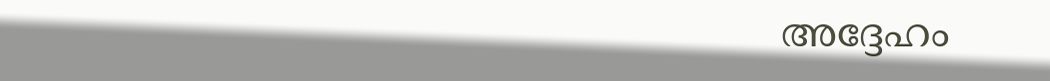അദ്ദേഹം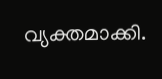വ്യക്തമാക്കി.